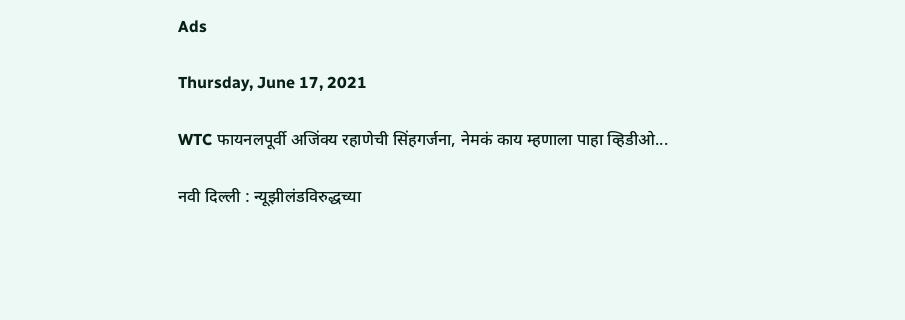Ads

Thursday, June 17, 2021

WTC फायनलपूर्वी अजिंक्य रहाणेची सिंहगर्जना, नेमकं काय म्हणाला पाहा व्हिडीओ...

नवी दिल्ली : न्यूझीलंडविरुद्धच्या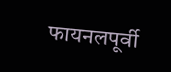फायनलपूर्वी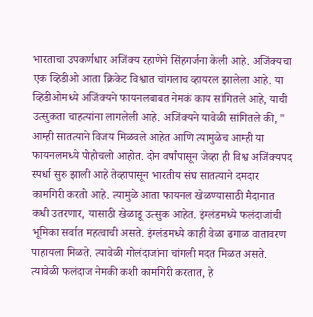भारताचा उपकर्णधार अजिंक्य रहाणेने सिंहगर्जना केली आहे. अजिंक्यचा एक व्हिडीओ आता क्रिकेट विश्वात चांगलाच व्हायरल झालेला आहे. या व्हिडीओमध्ये अजिंक्यने फायनलबाबत नेमकं काय सांगितले आहे, याची उत्सुकता चाहत्यांना लागलेली आहे. अजिंक्यने यावेळी सांगितले की, " आम्ही सातत्याने विजय मिळवले आहेत आणि त्यामुळेच आम्ही या फायनलमध्ये पोहोचलो आहोत. दोन वर्षांपासून जेव्हा ही विश्व अजिंक्यपद स्पर्धा सुरु झाली आहे तेव्हापासून भारतीय संघ सातत्याने दमदार कामगिरी करतो आहे. त्यामुळे आता फायनल खेळण्यासाठी मैदानात कधी उतरणार, यासाठी खेळाडू उत्सुक आहेत. इंग्लंडमध्ये फलंदाजांची भूमिका सर्वात महत्वाची असते. इंग्लंडमध्ये काही वेळा ढगाळ वातावरण पाहायला मिळते. त्यावेळी गोलंदाजांना चांगली मदत मिळत असते. त्यावेळी फलंदाज नेमकी कशी कामगिरी करतात, हे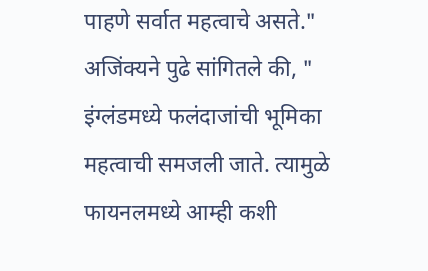पाहणे सर्वात महत्वाचे असते." अजिंक्यने पुढे सांगितले की, " इंग्लंडमध्ये फलंदाजांची भूमिका महत्वाची समजली जाते. त्यामुळे फायनलमध्ये आम्ही कशी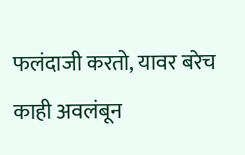फलंदाजी करतो, यावर बरेच काही अवलंबून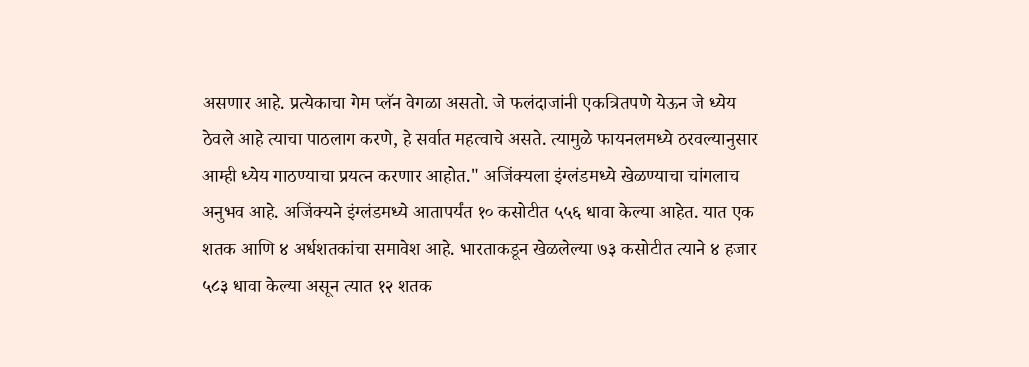असणार आहे. प्रत्येकाचा गेम प्लॅन वेगळा असतो. जे फलंदाजांनी एकत्रितपणे येऊन जे ध्येय ठेवले आहे त्याचा पाठलाग करणे, हे सर्वात महत्वाचे असते. त्यामुळे फायनलमध्ये ठरवल्यानुसार आम्ही ध्येय गाठण्याचा प्रयत्न करणार आहोत." अजिंक्यला इंग्लंडमध्ये खेळण्याचा चांगलाच अनुभव आहे. अजिंक्यने इंग्लंडमध्ये आतापर्यंत १० कसोटीत ५५६ धावा केल्या आहेत. यात एक शतक आणि ४ अर्धशतकांचा समावेश आहे. भारताकडून खेळलेल्या ७३ कसोटीत त्याने ४ हजार ५८३ धावा केल्या असून त्यात १२ शतक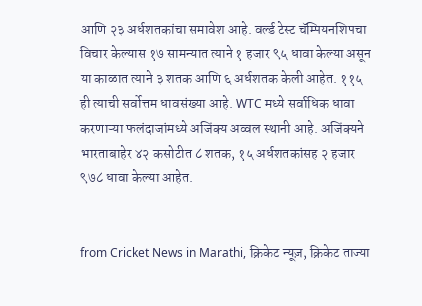आणि २३ अर्धशतकांचा समावेश आहे. वर्ल्ड टेस्ट चॅम्पियनशिपचा विचार केल्यास १७ सामन्यात त्याने १ हजार ९५ धावा केल्या असून या काळात त्याने ३ शतक आणि ६ अर्धशतक केली आहेत. ११५ ही त्याची सर्वोत्तम धावसंख्या आहे. WTC मध्ये सर्वाधिक धावा करणाऱ्या फलंदाजांमध्ये अजिंक्य अव्वल स्थानी आहे. अजिंक्यने भारताबाहेर ४२ कसोटीत ८ शतक, १५ अर्धशतकांसह २ हजार ९७८ धावा केल्या आहेत.


from Cricket News in Marathi, क्रिकेट न्यूज़, क्रिकेट ताज्या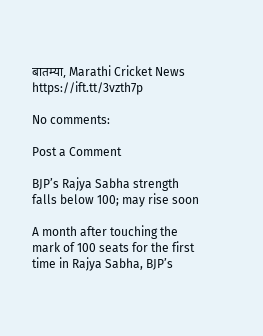बातम्या, Marathi Cricket News https://ift.tt/3vzth7p

No comments:

Post a Comment

BJP’s Rajya Sabha strength falls below 100; may rise soon

A month after touching the mark of 100 seats for the first time in Rajya Sabha, BJP’s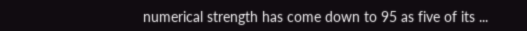numerical strength has come down to 95 as five of its ...